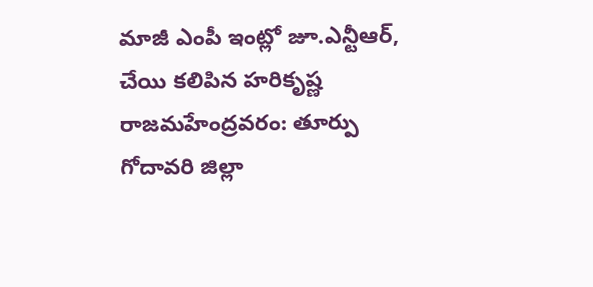మాజీ ఎంపీ ఇంట్లో జూ.ఎన్టీఆర్, చేయి కలిపిన హరికృష్ణ
రాజమహేంద్రవరం: తూర్పు గోదావరి జిల్లా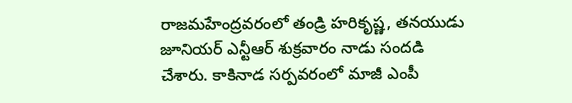రాజమహేంద్రవరంలో తండ్రి హరికృష్ణ, తనయుడు జూనియర్ ఎన్టీఆర్ శుక్రవారం నాడు సందడి చేశారు. కాకినాడ సర్పవరంలో మాజీ ఎంపీ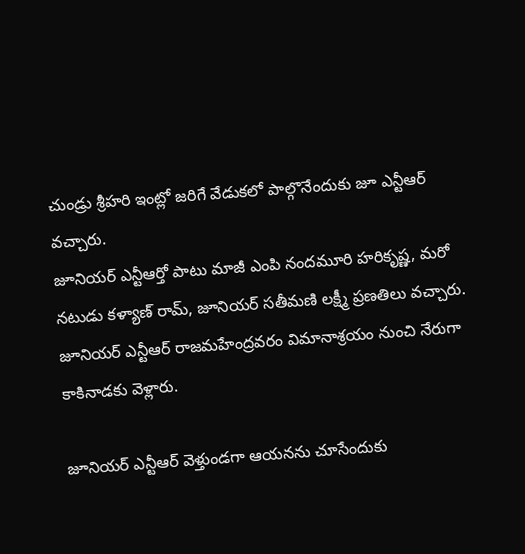చుండ్రు శ్రీహరి ఇంట్లో జరిగే వేడుకలో పాల్గొనేందుకు జూ ఎన్టీఆర్ వచ్చారు.
జూనియర్ ఎన్టీఆర్తో పాటు మాజీ ఎంపి నందమూరి హరికృష్ణ, మరో నటుడు కళ్యాణ్ రామ్, జూనియర్ సతీమణి లక్ష్మీ ప్రణతిలు వచ్చారు. జూనియర్ ఎన్టీఆర్ రాజమహేంద్రవరం విమానాశ్రయం నుంచి నేరుగా కాకినాడకు వెళ్లారు.

జూనియర్ ఎన్టీఆర్ వెళ్తుండగా ఆయనను చూసేందుకు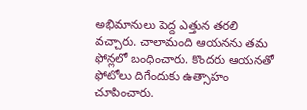అభిమానులు పెద్ద ఎత్తున తరలి వచ్చారు. చాలామంది ఆయనను తమ ఫోన్లలో బంధించారు. కొందరు ఆయనతో ఫోటోలు దిగేందుకు ఉత్సాహం చూపించారు.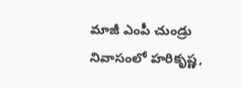మాజీ ఎంపీ చుండ్రు నివాసంలో హరికృష్ణ,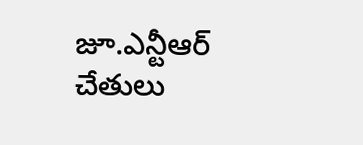జూ.ఎన్టీఆర్ చేతులు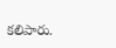కలిపారు.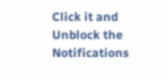Click it and Unblock the Notifications